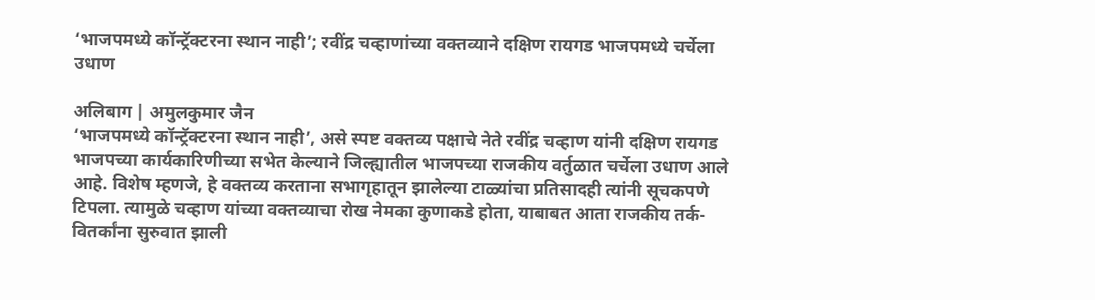‘भाजपमध्ये कॉन्ट्रॅक्टरना स्थान नाही’; रवींद्र चव्हाणांच्या वक्तव्याने दक्षिण रायगड भाजपमध्ये चर्चेला उधाण

अलिबाग | अमुलकुमार जैन
‘भाजपमध्ये कॉन्ट्रॅक्टरना स्थान नाही’, असे स्पष्ट वक्तव्य पक्षाचे नेते रवींद्र चव्हाण यांनी दक्षिण रायगड भाजपच्या कार्यकारिणीच्या सभेत केल्याने जिल्ह्यातील भाजपच्या राजकीय वर्तुळात चर्चेला उधाण आले आहे. विशेष म्हणजे, हे वक्तव्य करताना सभागृहातून झालेल्या टाळ्यांचा प्रतिसादही त्यांनी सूचकपणे टिपला. त्यामुळे चव्हाण यांच्या वक्तव्याचा रोख नेमका कुणाकडे होता, याबाबत आता राजकीय तर्क-वितर्कांना सुरुवात झाली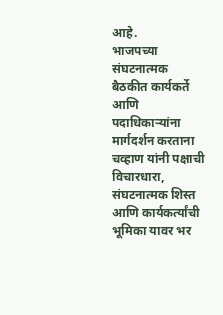आहे.
भाजपच्या संघटनात्मक बैठकीत कार्यकर्ते आणि पदाधिकाऱ्यांना मार्गदर्शन करताना चव्हाण यांनी पक्षाची विचारधारा, संघटनात्मक शिस्त आणि कार्यकर्त्यांची भूमिका यावर भर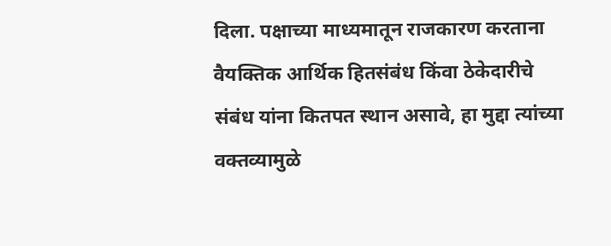दिला. पक्षाच्या माध्यमातून राजकारण करताना वैयक्तिक आर्थिक हितसंबंध किंवा ठेकेदारीचे संबंध यांना कितपत स्थान असावे, हा मुद्दा त्यांच्या वक्तव्यामुळे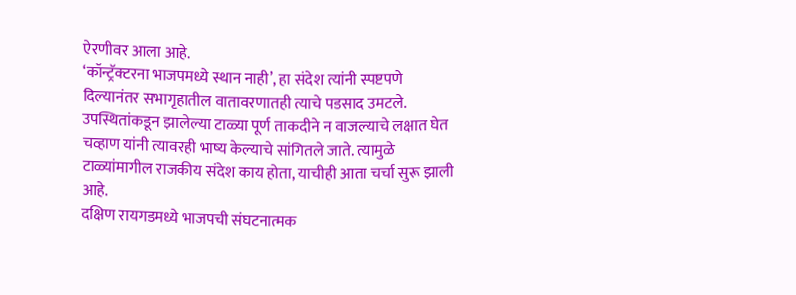ऐरणीवर आला आहे.
‘कॉन्ट्रॅक्टरना भाजपमध्ये स्थान नाही’, हा संदेश त्यांनी स्पष्टपणे दिल्यानंतर सभागृहातील वातावरणातही त्याचे पडसाद उमटले. उपस्थितांकडून झालेल्या टाळ्या पूर्ण ताकदीने न वाजल्याचे लक्षात घेत चव्हाण यांनी त्यावरही भाष्य केल्याचे सांगितले जाते. त्यामुळे टाळ्यांमागील राजकीय संदेश काय होता, याचीही आता चर्चा सुरू झाली आहे.
दक्षिण रायगडमध्ये भाजपची संघटनात्मक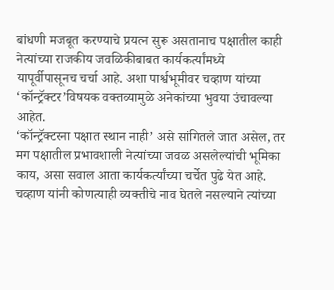बांधणी मजबूत करण्याचे प्रयत्न सुरू असतानाच पक्षातील काही नेत्यांच्या राजकीय जवळिकीबाबत कार्यकर्त्यांमध्ये यापूर्वीपासूनच चर्चा आहे. अशा पार्श्वभूमीवर चव्हाण यांच्या ‘कॉन्ट्रॅक्टर’विषयक वक्तव्यामुळे अनेकांच्या भुवया उंचावल्या आहेत.
‘कॉन्ट्रॅक्टरना पक्षात स्थान नाही’ असे सांगितले जात असेल, तर मग पक्षातील प्रभावशाली नेत्यांच्या जवळ असलेल्यांची भूमिका काय, असा सवाल आता कार्यकर्त्यांच्या चर्चेत पुढे येत आहे. चव्हाण यांनी कोणत्याही व्यक्तीचे नाव घेतले नसल्याने त्यांच्या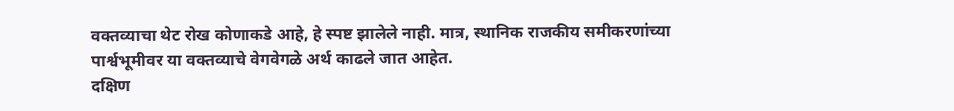वक्तव्याचा थेट रोख कोणाकडे आहे, हे स्पष्ट झालेले नाही. मात्र, स्थानिक राजकीय समीकरणांच्या पार्श्वभूमीवर या वक्तव्याचे वेगवेगळे अर्थ काढले जात आहेत.
दक्षिण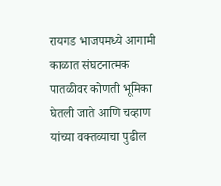रायगड भाजपमध्ये आगामी काळात संघटनात्मक पातळीवर कोणती भूमिका घेतली जाते आणि चव्हाण यांच्या वक्तव्याचा पुढील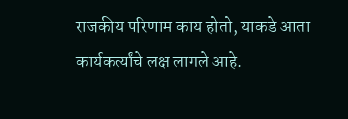राजकीय परिणाम काय होतो, याकडे आता कार्यकर्त्यांचे लक्ष लागले आहे.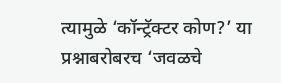त्यामुळे ‘कॉन्ट्रॅक्टर कोण?’ या प्रश्नाबरोबरच ‘जवळचे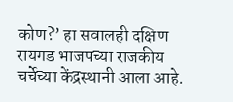कोण?’ हा सवालही दक्षिण रायगड भाजपच्या राजकीय चर्चेच्या केंद्रस्थानी आला आहे.